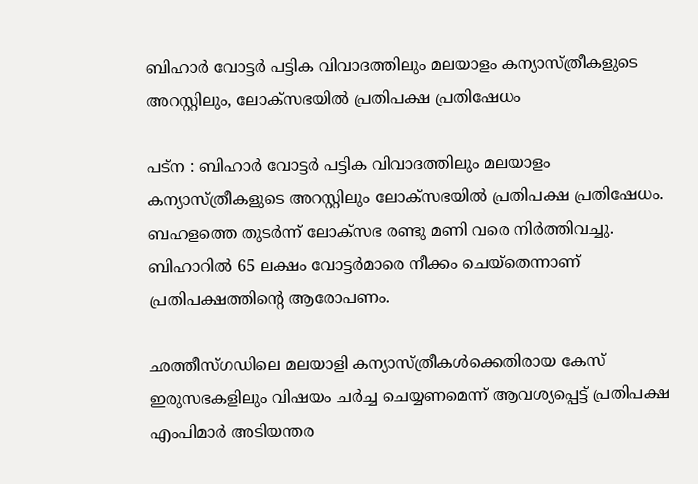ബിഹാര്‍ വോട്ടര്‍ പട്ടിക വിവാദത്തിലും മലയാളം കന്യാസ്ത്രീകളുടെ അറസ്റ്റിലും, ലോക്‌സഭയില്‍ പ്രതിപക്ഷ പ്രതിഷേധം

പട്‌ന : ബിഹാര്‍ വോട്ടര്‍ പട്ടിക വിവാദത്തിലും മലയാളം കന്യാസ്ത്രീകളുടെ അറസ്റ്റിലും ലോക്‌സഭയില്‍ പ്രതിപക്ഷ പ്രതിഷേധം. ബഹളത്തെ തുടര്‍ന്ന് ലോക്‌സഭ രണ്ടു മണി വരെ നിര്‍ത്തിവച്ചു. ബിഹാറില്‍ 65 ലക്ഷം വോട്ടര്‍മാരെ നീക്കം ചെയ്‌തെന്നാണ് പ്രതിപക്ഷത്തിന്റെ ആരോപണം.

ഛത്തീസ്ഗഡിലെ മലയാളി കന്യാസ്ത്രീകള്‍ക്കെതിരായ കേസ് ഇരുസഭകളിലും വിഷയം ചര്‍ച്ച ചെയ്യണമെന്ന് ആവശ്യപ്പെട്ട് പ്രതിപക്ഷ എംപിമാര്‍ അടിയന്തര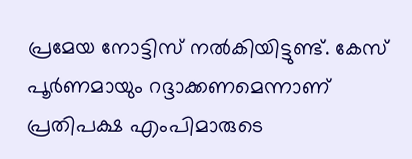പ്രമേയ നോട്ടിസ് നല്‍കിയിട്ടുണ്ട്. കേസ് പൂര്‍ണമായും റദ്ദാക്കണമെന്നാണ് പ്രതിപക്ഷ എംപിമാരുടെ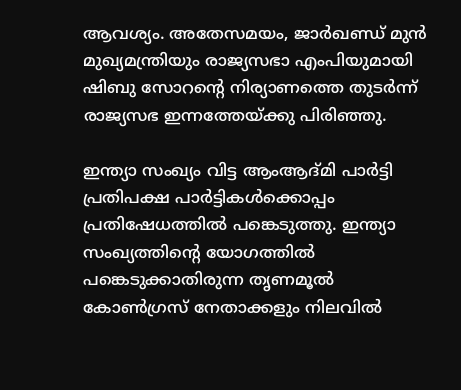ആവശ്യം. അതേസമയം, ജാര്‍ഖണ്ഡ് മുന്‍ മുഖ്യമന്ത്രിയും രാജ്യസഭാ എംപിയുമായി ഷിബു സോറന്റെ നിര്യാണത്തെ തുടര്‍ന്ന് രാജ്യസഭ ഇന്നത്തേയ്ക്കു പിരിഞ്ഞു.

ഇന്ത്യാ സംഖ്യം വിട്ട ആംആദ്മി പാര്‍ട്ടി പ്രതിപക്ഷ പാര്‍ട്ടികള്‍ക്കൊപ്പം പ്രതിഷേധത്തില്‍ പങ്കെടുത്തു. ഇന്ത്യാ സംഖ്യത്തിന്റെ യോഗത്തില്‍ പങ്കെടുക്കാതിരുന്ന തൃണമൂല്‍ കോണ്‍ഗ്രസ് നേതാക്കളും നിലവില്‍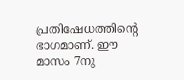പ്രതിഷേധത്തിന്റെ ഭാഗമാണ്. ഈ മാസം 7നു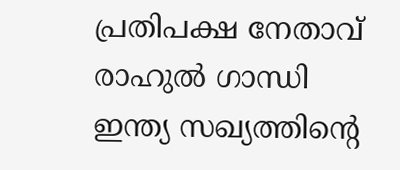പ്രതിപക്ഷ നേതാവ് രാഹുല്‍ ഗാന്ധി ഇന്ത്യ സഖ്യത്തിന്റെ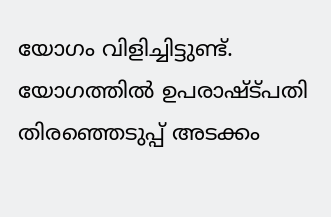യോഗം വിളിച്ചിട്ടുണ്ട്. യോഗത്തില്‍ ഉപരാഷ്ട്പതി തിരഞ്ഞെടുപ്പ് അടക്കം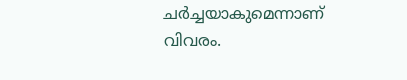ചര്‍ച്ചയാകുമെന്നാണ് വിവരം.